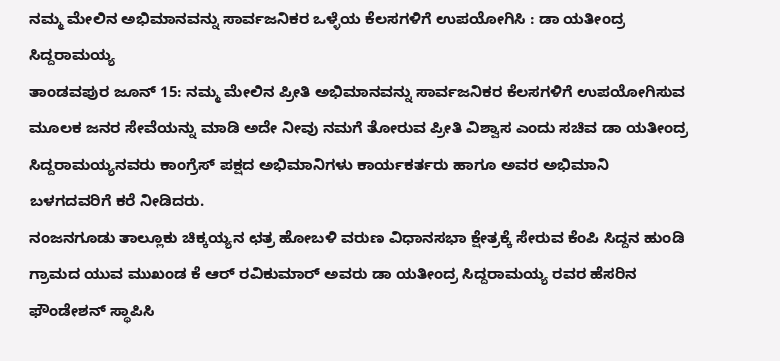ನಮ್ಮ ಮೇಲಿನ ಅಭಿಮಾನವನ್ನು ಸಾರ್ವಜನಿಕರ ಒಳ್ಳೆಯ ಕೆಲಸಗಳಿಗೆ ಉಪಯೋಗಿಸಿ : ಡಾ ಯತೀಂದ್ರ ಸಿದ್ದರಾಮಯ್ಯ
ತಾಂಡವಪುರ ಜೂನ್ 15: ನಮ್ಮ ಮೇಲಿನ ಪ್ರೀತಿ ಅಭಿಮಾನವನ್ನು ಸಾರ್ವಜನಿಕರ ಕೆಲಸಗಳಿಗೆ ಉಪಯೋಗಿಸುವ ಮೂಲಕ ಜನರ ಸೇವೆಯನ್ನು ಮಾಡಿ ಅದೇ ನೀವು ನಮಗೆ ತೋರುವ ಪ್ರೀತಿ ವಿಶ್ವಾಸ ಎಂದು ಸಚಿವ ಡಾ ಯತೀಂದ್ರ ಸಿದ್ದರಾಮಯ್ಯನವರು ಕಾಂಗ್ರೆಸ್ ಪಕ್ಷದ ಅಭಿಮಾನಿಗಳು ಕಾರ್ಯಕರ್ತರು ಹಾಗೂ ಅವರ ಅಭಿಮಾನಿ ಬಳಗದವರಿಗೆ ಕರೆ ನೀಡಿದರು.
ನಂಜನಗೂಡು ತಾಲ್ಲೂಕು ಚಿಕ್ಕಯ್ಯನ ಛತ್ರ ಹೋಬಳಿ ವರುಣ ವಿಧಾನಸಭಾ ಕ್ಷೇತ್ರಕ್ಕೆ ಸೇರುವ ಕೆಂಪಿ ಸಿದ್ದನ ಹುಂಡಿ ಗ್ರಾಮದ ಯುವ ಮುಖಂಡ ಕೆ ಆರ್ ರವಿಕುಮಾರ್ ಅವರು ಡಾ ಯತೀಂದ್ರ ಸಿದ್ದರಾಮಯ್ಯ ರವರ ಹೆಸರಿನ ಫೌಂಡೇಶನ್ ಸ್ಥಾಪಿಸಿ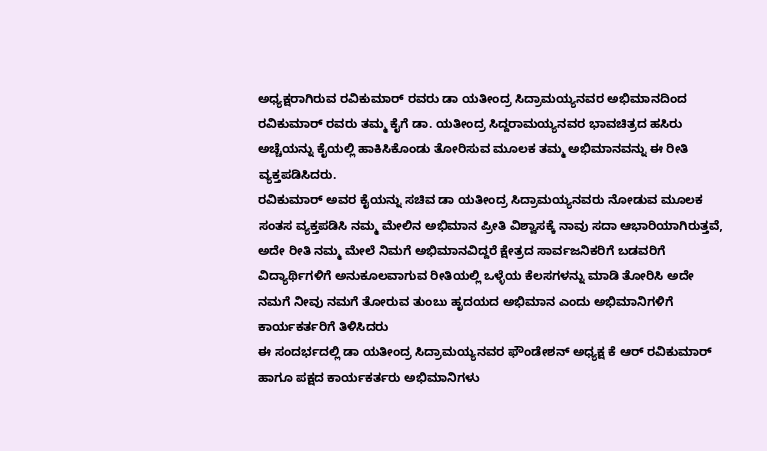ಅಧ್ಯಕ್ಷರಾಗಿರುವ ರವಿಕುಮಾರ್ ರವರು ಡಾ ಯತೀಂದ್ರ ಸಿದ್ರಾಮಯ್ಯನವರ ಅಭಿಮಾನದಿಂದ ರವಿಕುಮಾರ್ ರವರು ತಮ್ಮ ಕೈಗೆ ಡಾ. ಯತೀಂದ್ರ ಸಿದ್ದರಾಮಯ್ಯನವರ ಭಾವಚಿತ್ರದ ಹಸಿರು ಅಚ್ಚೆಯನ್ನು ಕೈಯಲ್ಲಿ ಹಾಕಿಸಿಕೊಂಡು ತೋರಿಸುವ ಮೂಲಕ ತಮ್ಮ ಅಭಿಮಾನವನ್ನು ಈ ರೀತಿ ವ್ಯಕ್ತಪಡಿಸಿದರು.
ರವಿಕುಮಾರ್ ಅವರ ಕೈಯನ್ನು ಸಚಿವ ಡಾ ಯತೀಂದ್ರ ಸಿದ್ರಾಮಯ್ಯನವರು ನೋಡುವ ಮೂಲಕ ಸಂತಸ ವ್ಯಕ್ತಪಡಿಸಿ ನಮ್ಮ ಮೇಲಿನ ಅಭಿಮಾನ ಪ್ರೀತಿ ವಿಶ್ವಾಸಕ್ಕೆ ನಾವು ಸದಾ ಆಭಾರಿಯಾಗಿರುತ್ತವೆ, ಅದೇ ರೀತಿ ನಮ್ಮ ಮೇಲೆ ನಿಮಗೆ ಅಭಿಮಾನವಿದ್ದರೆ ಕ್ಷೇತ್ರದ ಸಾರ್ವಜನಿಕರಿಗೆ ಬಡವರಿಗೆ ವಿದ್ಯಾರ್ಥಿಗಳಿಗೆ ಅನುಕೂಲವಾಗುವ ರೀತಿಯಲ್ಲಿ ಒಳ್ಳೆಯ ಕೆಲಸಗಳನ್ನು ಮಾಡಿ ತೋರಿಸಿ ಅದೇ ನಮಗೆ ನೀವು ನಮಗೆ ತೋರುವ ತುಂಬು ಹೃದಯದ ಅಭಿಮಾನ ಎಂದು ಅಭಿಮಾನಿಗಳಿಗೆ ಕಾರ್ಯಕರ್ತರಿಗೆ ತಿಳಿಸಿದರು
ಈ ಸಂದರ್ಭದಲ್ಲಿ ಡಾ ಯತೀಂದ್ರ ಸಿದ್ರಾಮಯ್ಯನವರ ಫೌಂಡೇಶನ್ ಅಧ್ಯಕ್ಷ ಕೆ ಆರ್ ರವಿಕುಮಾರ್ ಹಾಗೂ ಪಕ್ಷದ ಕಾರ್ಯಕರ್ತರು ಅಭಿಮಾನಿಗಳು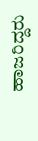ಹಾಜರಿದ್ದರು